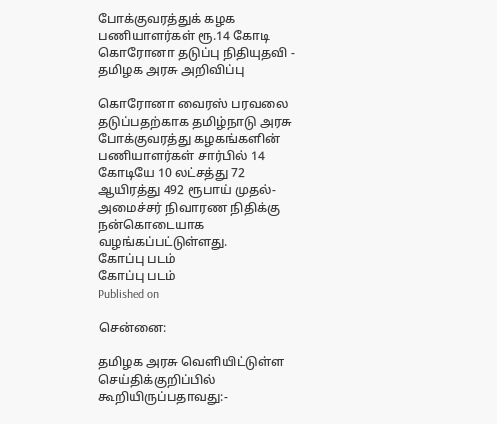போக்குவரத்துக் கழக பணியாளர்கள் ரூ.14 கோடி கொரோனா தடுப்பு நிதியுதவி - தமிழக அரசு அறிவிப்பு

கொரோனா வைரஸ் பரவலை தடுப்பதற்காக தமிழ்நாடு அரசு போக்குவரத்து கழகங்களின் பணியாளர்கள் சார்பில் 14 கோடியே 10 லட்சத்து 72 ஆயிரத்து 492 ரூபாய் முதல்-அமைச்சர் நிவாரண நிதிக்கு நன்கொடையாக வழங்கப்பட்டுள்ளது.
கோப்பு படம்
கோப்பு படம்
Published on

சென்னை:

தமிழக அரசு வெளியிட்டுள்ள செய்திக்குறிப்பில் கூறியிருப்பதாவது:-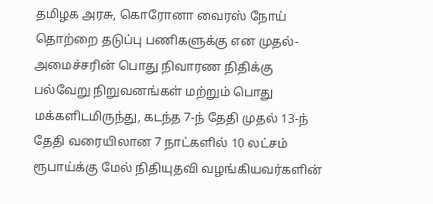தமிழக அரசு, கொரோனா வைரஸ் நோய் தொற்றை தடுப்பு பணிகளுக்கு என முதல்-அமைச்சரின் பொது நிவாரண நிதிக்கு பல்வேறு நிறுவனங்கள் மற்றும் பொது மக்களிடமிருந்து, கடந்த 7-ந் தேதி முதல் 13-ந் தேதி வரையிலான 7 நாட்களில் 10 லட்சம் ரூபாய்க்கு மேல் நிதியுதவி வழங்கியவர்களின்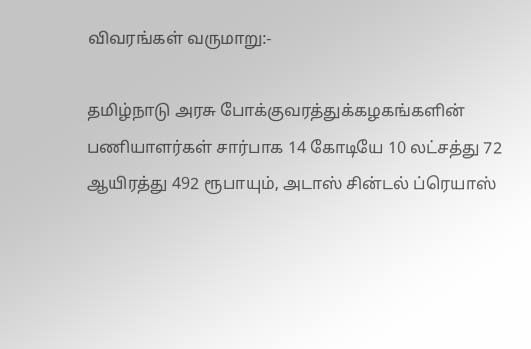விவரங்கள் வருமாறு:-

தமிழ்நாடு அரசு போக்குவரத்துக்கழகங்களின் பணியாளர்கள் சார்பாக 14 கோடியே 10 லட்சத்து 72 ஆயிரத்து 492 ரூபாயும், அடாஸ் சின்டல் ப்ரெயாஸ்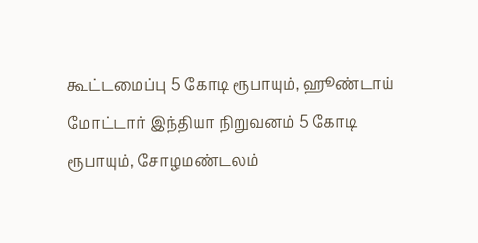கூட்டமைப்பு 5 கோடி ரூபாயும், ஹூண்டாய் மோட்டார் இந்தியா நிறுவனம் 5 கோடி ரூபாயும், சோழமண்டலம்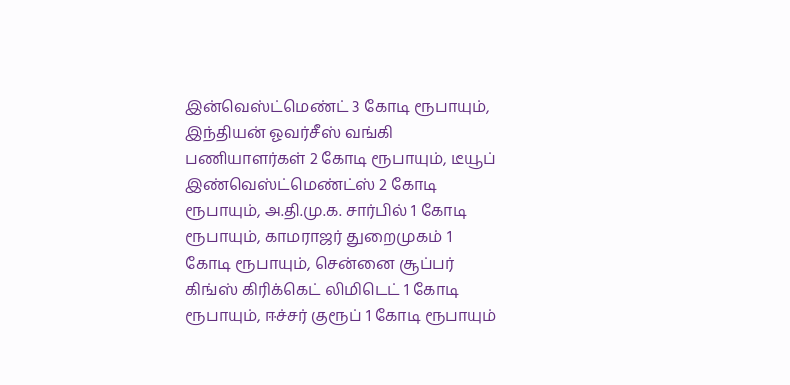இன்வெஸ்ட்மெண்ட் 3 கோடி ரூபாயும், இந்தியன் ஓவர்சீஸ் வங்கி பணியாளர்கள் 2 கோடி ரூபாயும், டீயூப் இண்வெஸ்ட்மெண்ட்ஸ் 2 கோடி ரூபாயும், அ.தி.மு.க. சார்பில் 1 கோடி ரூபாயும், காமராஜர் துறைமுகம் 1 கோடி ரூபாயும், சென்னை சூப்பர் கிங்ஸ் கிரிக்கெட் லிமிடெட் 1 கோடி ரூபாயும், ஈச்சர் குரூப் 1 கோடி ரூபாயும்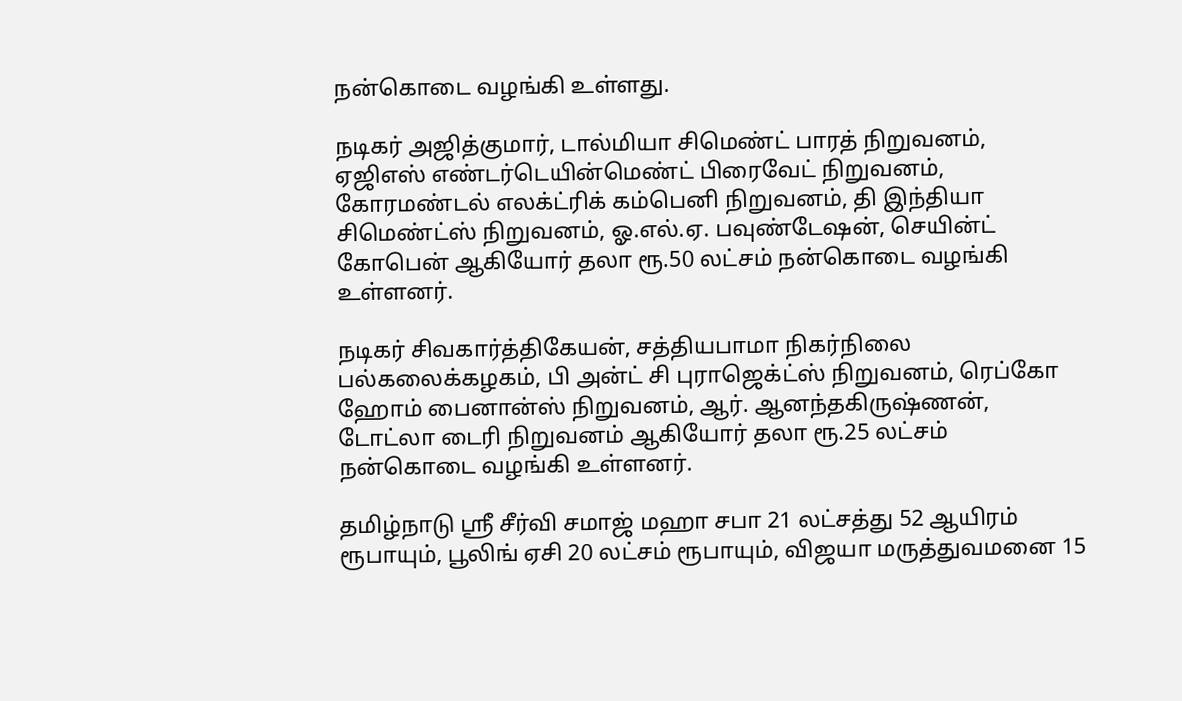நன்கொடை வழங்கி உள்ளது.

நடிகர் அஜித்குமார், டால்மியா சிமெண்ட் பாரத் நிறுவனம், ஏஜிஎஸ் எண்டர்டெயின்மெண்ட் பிரைவேட் நிறுவனம், கோரமண்டல் எலக்ட்ரிக் கம்பெனி நிறுவனம், தி இந்தியா சிமெண்ட்ஸ் நிறுவனம், ஓ.எல்.ஏ. பவுண்டேஷன், செயின்ட் கோபென் ஆகியோர் தலா ரூ.50 லட்சம் நன்கொடை வழங்கி உள்ளனர்.

நடிகர் சிவகார்த்திகேயன், சத்தியபாமா நிகர்நிலை பல்கலைக்கழகம், பி அன்ட் சி புராஜெக்ட்ஸ் நிறுவனம், ரெப்கோ ஹோம் பைனான்ஸ் நிறுவனம், ஆர். ஆனந்தகிருஷ்ணன், டோட்லா டைரி நிறுவனம் ஆகியோர் தலா ரூ.25 லட்சம் நன்கொடை வழங்கி உள்ளனர்.

தமிழ்நாடு ஸ்ரீ சீர்வி சமாஜ் மஹா சபா 21 லட்சத்து 52 ஆயிரம் ரூபாயும், பூலிங் ஏசி 20 லட்சம் ரூபாயும், விஜயா மருத்துவமனை 15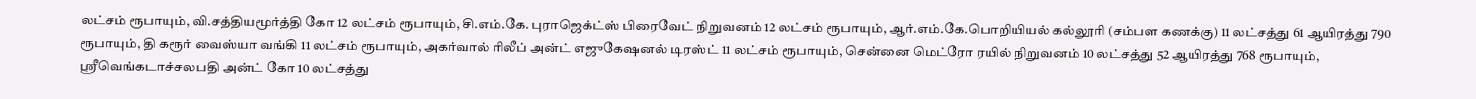லட்சம் ரூபாயும், வி.சத்தியமூர்த்தி கோ 12 லட்சம் ரூபாயும், சி.எம்.கே. புராஜெக்ட்ஸ் பிரைவேட் நிறுவனம் 12 லட்சம் ரூபாயும், ஆர்.எம்.கே.பொறியியல் கல்லூரி (சம்பள கணக்கு) 11 லட்சத்து 61 ஆயிரத்து 790 ரூபாயும், தி கரூர் வைஸ்யா வங்கி 11 லட்சம் ரூபாயும், அகர்வால் ரிலீப் அன்ட் எஜுகேஷனல் டிரஸ்ட் 11 லட்சம் ரூபாயும், சென்னை மெட்ரோ ரயில் நிறுவனம் 10 லட்சத்து 52 ஆயிரத்து 768 ரூபாயும், ஸ்ரீவெங்கடாச்சலபதி அன்ட் கோ 10 லட்சத்து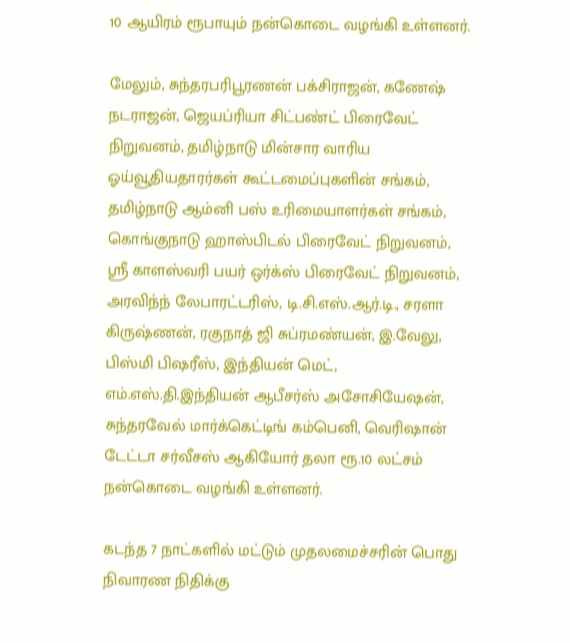10 ஆயிரம் ரூபாயும் நன்கொடை வழங்கி உள்ளனர்.

மேலும், சுந்தரபரிபூரணன் பக்சிராஜன், கணேஷ் நடராஜன், ஜெயப்ரியா சிட்பண்ட் பிரைவேட் நிறுவனம், தமிழ்நாடு மின்சார வாரிய ஓய்வூதியதாரர்கள் கூட்டமைப்புகளின் சங்கம், தமிழ்நாடு ஆம்னி பஸ் உரிமையாளர்கள் சங்கம், கொங்குநாடு ஹாஸ்பிடல் பிரைவேட் நிறுவனம், ஸ்ரீ காளஸ்வரி பயர் ஒர்க்ஸ் பிரைவேட் நிறுவனம், அரவிந்ந் லேபாரட்டரிஸ், டி.சி.எஸ்.ஆர்.டி., சரளா கிருஷ்ணன், ரகுநாத் ஜி சுப்ரமண்யன், இ.வேலு, பிஸ்மி பிஷரீஸ், இந்தியன் மெட், எம்.எஸ்.தி.இந்தியன் ஆபீசர்ஸ் அசோசியேஷன், சுந்தரவேல் மார்க்கெட்டிங் கம்பெனி, வெரிஷான் டேட்டா சர்வீசஸ் ஆகியோர் தலா ரூ.10 லட்சம் நன்கொடை வழங்கி உள்ளனர்.

கடந்த 7 நாட்களில் மட்டும் முதலமைச்சரின் பொது நிவாரண நிதிக்கு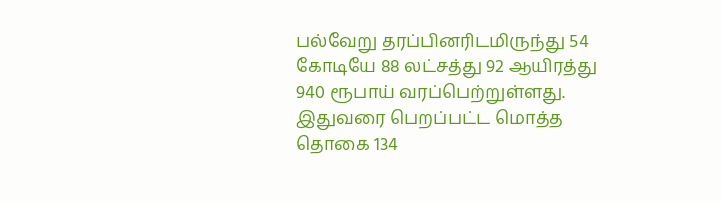பல்வேறு தரப்பினரிடமிருந்து 54 கோடியே 88 லட்சத்து 92 ஆயிரத்து 940 ரூபாய் வரப்பெற்றுள்ளது. இதுவரை பெறப்பட்ட மொத்த தொகை 134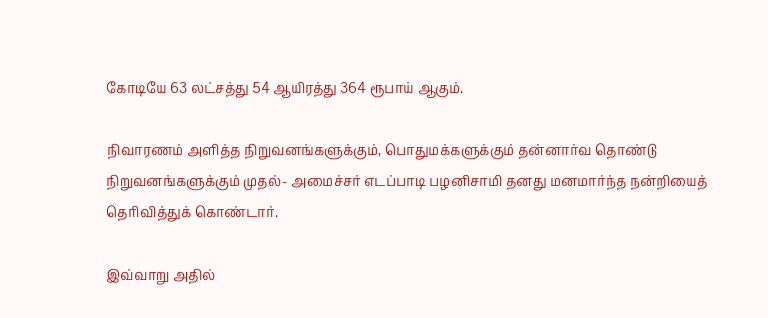கோடியே 63 லட்சத்து 54 ஆயிரத்து 364 ரூபாய் ஆகும்.

நிவாரணம் அளித்த நிறுவனங்களுக்கும், பொதுமக்களுக்கும் தன்னார்வ தொண்டு நிறுவனங்களுக்கும் முதல்- அமைச்சர் எடப்பாடி பழனிசாமி தனது மனமார்ந்த நன்றியைத் தெரிவித்துக் கொண்டார்.

இவ்வாறு அதில்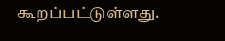கூறப்பட்டுள்ளது.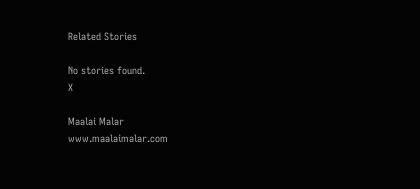Related Stories

No stories found.
X

Maalai Malar
www.maalaimalar.com